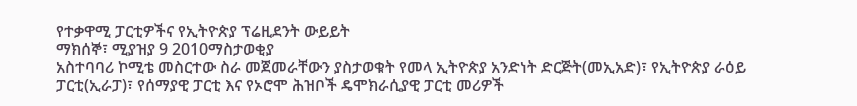የተቃዋሚ ፓርቲዎችና የኢትዮጵያ ፕሬዚደንት ውይይት
ማክሰኞ፣ ሚያዝያ 9 2010ማስታወቂያ
አስተባባሪ ኮሚቴ መስርተው ስራ መጀመራቸውን ያስታወቁት የመላ ኢትዮጵያ አንድነት ድርጅት(መኢአድ)፣ የኢትዮጵያ ራዕይ ፓርቲ(ኢራፓ)፣ የሰማያዊ ፓርቲ እና የኦሮሞ ሕዝቦች ዴሞክራሲያዊ ፓርቲ መሪዎች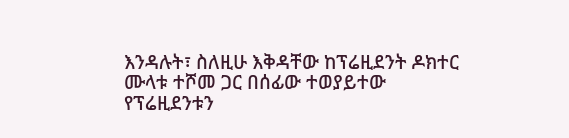እንዳሉት፣ ስለዚሁ እቅዳቸው ከፕሬዚደንት ዶክተር ሙላቱ ተሾመ ጋር በሰፊው ተወያይተው የፕሬዚደንቱን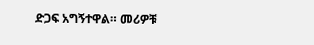ድጋፍ አግኝተዋል። መሪዎቹ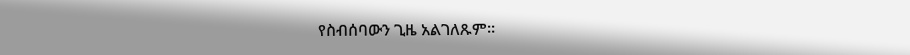የስብሰባውን ጊዜ አልገለጹም።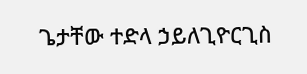ጌታቸው ተድላ ኃይለጊዮርጊስ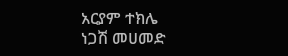አርያም ተክሌ
ነጋሽ መሀመድ